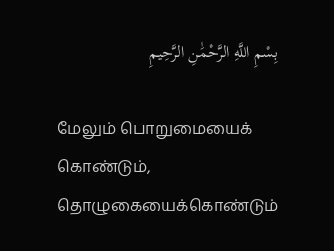بِسْمِ اللَّهِ الرَّحْمَٰنِ الرَّحِيمِ

மேலும் பொறுமையைக் கொண்டும், தொழுகையைக்கொண்டும்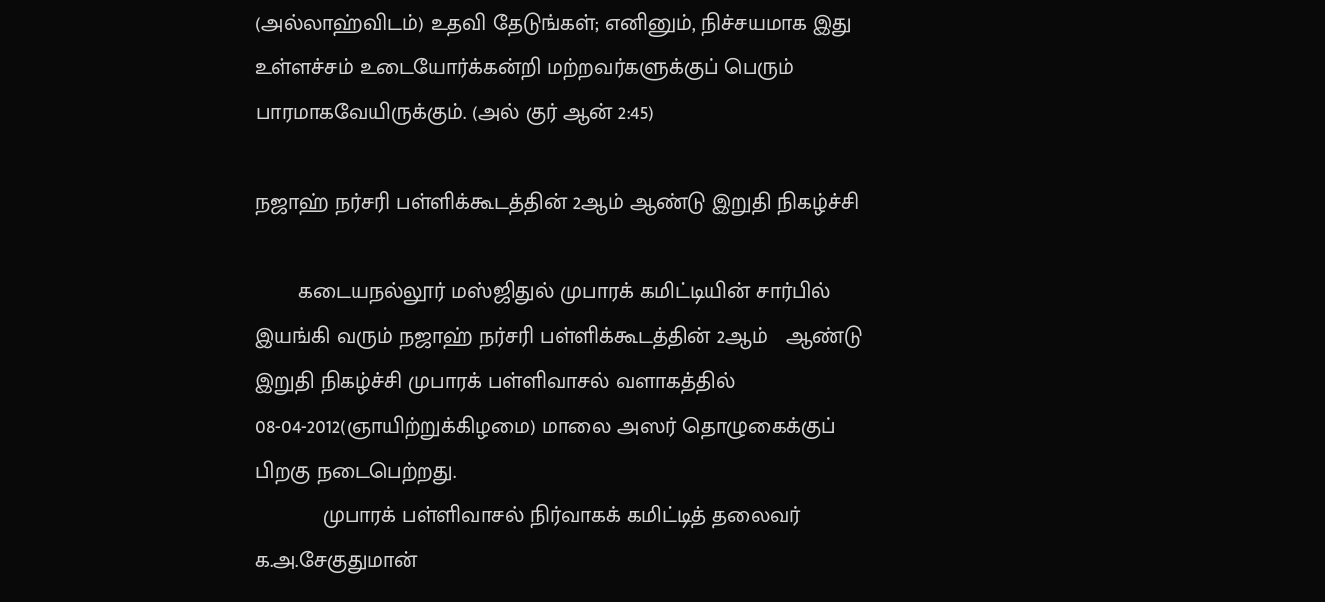(அல்லாஹ்விடம்) உதவி தேடுங்கள்; எனினும், நிச்சயமாக இது உள்ளச்சம் உடையோர்க்கன்றி மற்றவர்களுக்குப் பெரும் பாரமாகவேயிருக்கும். (அல் குர் ஆன் 2:45)

நஜாஹ் நர்சரி பள்ளிக்கூடத்தின் 2ஆம் ஆண்டு இறுதி நிகழ்ச்சி

       கடையநல்லூர் மஸ்ஜிதுல் முபாரக் கமிட்டியின் சார்பில் இயங்கி வரும் நஜாஹ் நர்சரி பள்ளிக்கூடத்தின் 2ஆம்   ஆண்டு இறுதி நிகழ்ச்சி முபாரக் பள்ளிவாசல் வளாகத்தில் 08-04-2012(ஞாயிற்றுக்கிழமை) மாலை அஸர் தொழுகைக்குப் பிறகு நடைபெற்றது.
           முபாரக் பள்ளிவாசல் நிர்வாகக் கமிட்டித் தலைவர் க.அ.சேகுதுமான்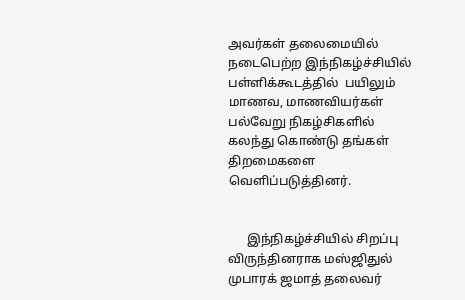அவர்கள் தலைமையில் நடைபெற்ற இந்நிகழ்ச்சியில் பள்ளிக்கூடத்தில்  பயிலும் மாணவ, மாணவியர்கள் பல்வேறு நிகழ்சிகளில்   கலந்து கொண்டு தங்கள் திறமைகளை வெளிப்படுத்தினர்.


      இந்நிகழ்ச்சியில் சிறப்பு விருந்தினராக மஸ்ஜிதுல் முபாரக் ஜமாத் தலைவர்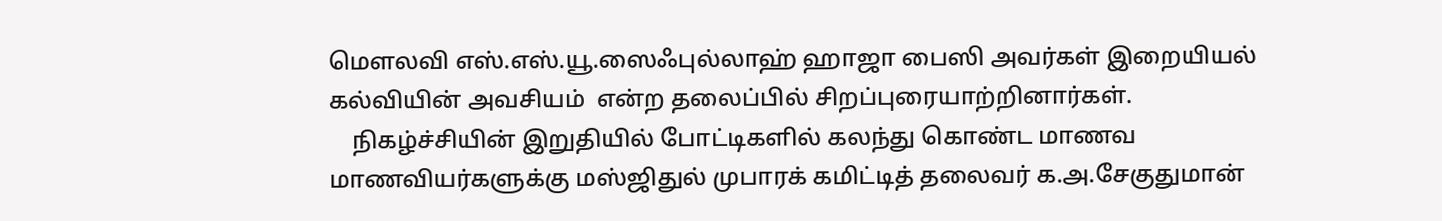மௌலவி எஸ்.எஸ்.யூ.ஸைஃபுல்லாஹ் ஹாஜா பைஸி அவர்கள் இறையியல் கல்வியின் அவசியம்  என்ற தலைப்பில் சிறப்புரையாற்றினார்கள்.
    நிகழ்ச்சியின் இறுதியில் போட்டிகளில் கலந்து கொண்ட மாணவ மாணவியர்களுக்கு மஸ்ஜிதுல் முபாரக் கமிட்டித் தலைவர் க.அ.சேகுதுமான்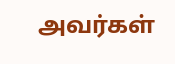அவர்கள்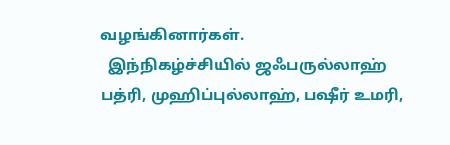வழங்கினார்கள்.
  இந்நிகழ்ச்சியில் ஜஃபருல்லாஹ் பத்ரி, முஹிப்புல்லாஹ், பஷீர் உமரி,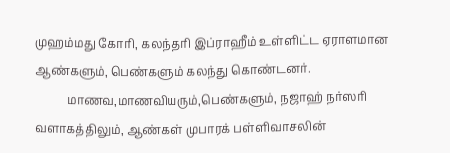முஹம்மது கோரி, கலந்தரி இப்ராஹீம் உள்ளிட்ட ஏராளமான ஆண்களும், பெண்களும் கலந்து கொண்டனர்.
           மாணவ,மாணவியரும்,பெண்களும், நஜாஹ் நர்ஸரி வளாகத்திலும், ஆண்கள் முபாரக் பள்ளிவாசலின்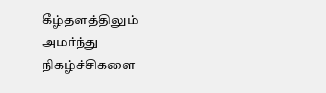கீழ்தளத்திலும் அமர்ந்து நிகழ்ச்சிகளை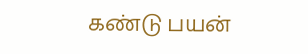கண்டு பயன்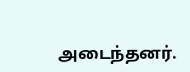அடைந்தனர்.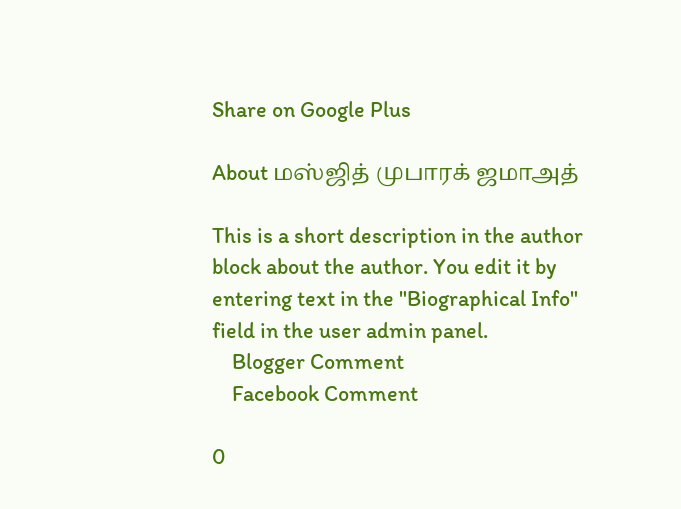Share on Google Plus

About மஸ்ஜித் முபாரக் ஜமாஅத்

This is a short description in the author block about the author. You edit it by entering text in the "Biographical Info" field in the user admin panel.
    Blogger Comment
    Facebook Comment

0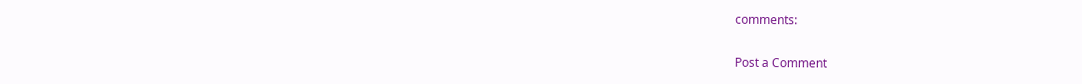comments:

Post a Comment